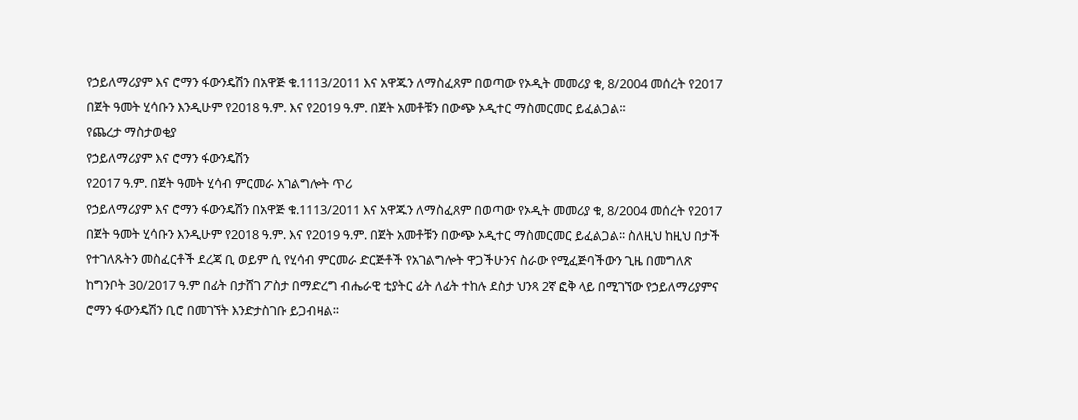የኃይለማሪያም እና ሮማን ፋውንዴሽን በአዋጅ ቁ.1113/2011 እና አዋጁን ለማስፈጸም በወጣው የኦዲት መመሪያ ቁ, 8/2004 መሰረት የ2017 በጀት ዓመት ሂሳቡን እንዲሁም የ2018 ዓ.ም. እና የ2019 ዓ.ም. በጀት አመቶቹን በውጭ ኦዲተር ማስመርመር ይፈልጋል፡፡
የጨረታ ማስታወቂያ
የኃይለማሪያም እና ሮማን ፋውንዴሽን
የ2017 ዓ.ም. በጀት ዓመት ሂሳብ ምርመራ አገልግሎት ጥሪ
የኃይለማሪያም እና ሮማን ፋውንዴሽን በአዋጅ ቁ.1113/2011 እና አዋጁን ለማስፈጸም በወጣው የኦዲት መመሪያ ቁ, 8/2004 መሰረት የ2017 በጀት ዓመት ሂሳቡን እንዲሁም የ2018 ዓ.ም. እና የ2019 ዓ.ም. በጀት አመቶቹን በውጭ ኦዲተር ማስመርመር ይፈልጋል፡፡ ስለዚህ ከዚህ በታች የተገለጹትን መስፈርቶች ደረጃ ቢ ወይም ሲ የሂሳብ ምርመራ ድርጅቶች የአገልግሎት ዋጋችሁንና ስራው የሚፈጅባችውን ጊዜ በመግለጽ ከግንቦት 30/2017 ዓ.ም በፊት በታሸገ ፖስታ በማድረግ ብሔራዊ ቲያትር ፊት ለፊት ተከሉ ደስታ ህንጻ 2ኛ ፎቅ ላይ በሚገኘው የኃይለማሪያምና ሮማን ፋውንዴሽን ቢሮ በመገኘት እንድታስገቡ ይጋብዛል፡፡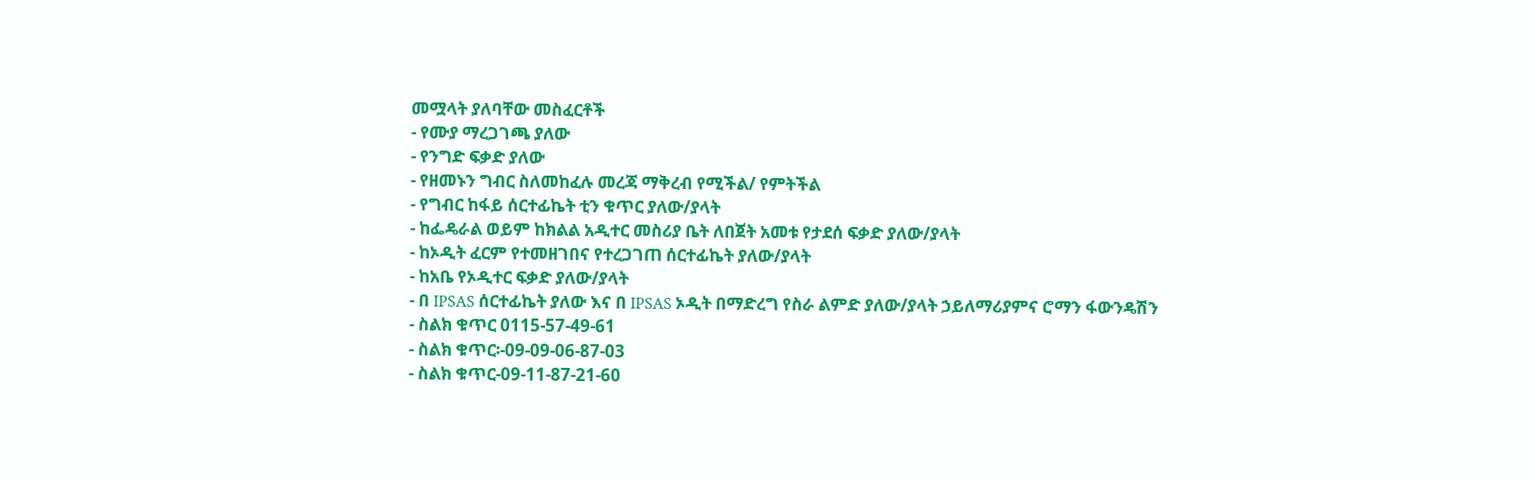መሟላት ያለባቸው መስፈርቶች
- የሙያ ማረጋገጫ ያለው
- የንግድ ፍቃድ ያለው
- የዘመኑን ግብር ስለመከፈሉ መረጃ ማቅረብ የሚችል/ የምትችል
- የግብር ከፋይ ሰርተፊኬት ቲን ቁጥር ያለው/ያላት
- ከፌዴራል ወይም ከክልል አዲተር መስሪያ ቤት ለበጀት አመቱ የታደሰ ፍቃድ ያለው/ያላት
- ከኦዲት ፈርም የተመዘገበና የተረጋገጠ ሰርተፊኬት ያለው/ያላት
- ከአቤ የኦዲተር ፍቃድ ያለው/ያላት
- በ IPSAS ሰርተፊኬት ያለው እና በ IPSAS ኦዲት በማድረግ የስራ ልምድ ያለው/ያላት ኃይለማሪያምና ሮማን ፋውንዴሽን
- ስልክ ቁጥር 0115-57-49-61
- ስልክ ቁጥር፡-09-09-06-87-03
- ስልክ ቁጥር-09-11-87-21-60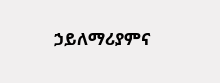ኃይለማሪያምና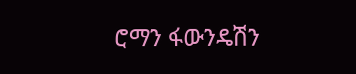ሮማን ፋውንዴሽን